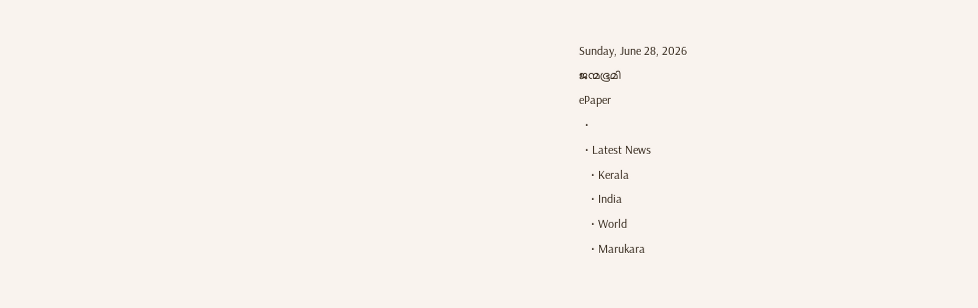Sunday, June 28, 2026
ജന്മഭൂമി
ePaper
  •
  • Latest News
    • Kerala
    • India
    • World
    • Marukara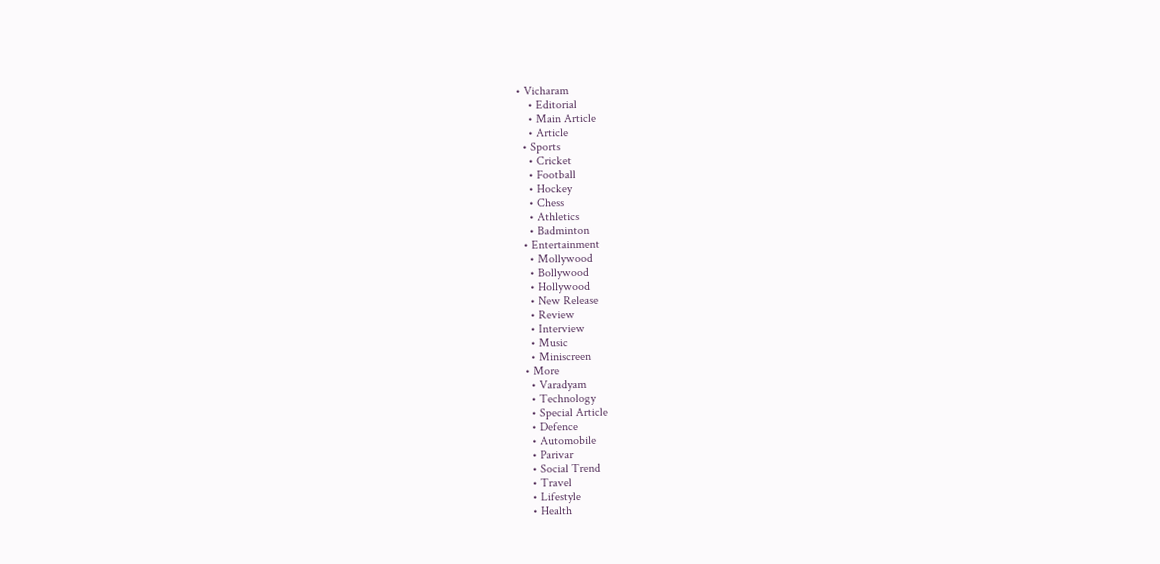• Vicharam
    • Editorial
    • Main Article
    • Article
  • Sports
    • Cricket
    • Football
    • Hockey
    • Chess
    • Athletics
    • Badminton
  • Entertainment
    • Mollywood
    • Bollywood
    • Hollywood
    • New Release
    • Review
    • Interview
    • Music
    • Miniscreen
  • More
    • Varadyam
    • Technology
    • Special Article
    • Defence
    • Automobile
    • Parivar
    • Social Trend
    • Travel
    • Lifestyle
    • Health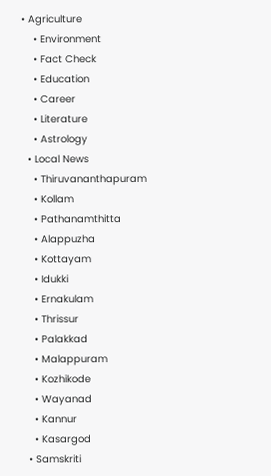• Agriculture
    • Environment
    • Fact Check
    • Education
    • Career
    • Literature
    • Astrology
  • Local News
    • Thiruvananthapuram
    • Kollam
    • Pathanamthitta
    • Alappuzha
    • Kottayam
    • Idukki
    • Ernakulam
    • Thrissur
    • Palakkad
    • Malappuram
    • Kozhikode
    • Wayanad
    • Kannur
    • Kasargod
  • Samskriti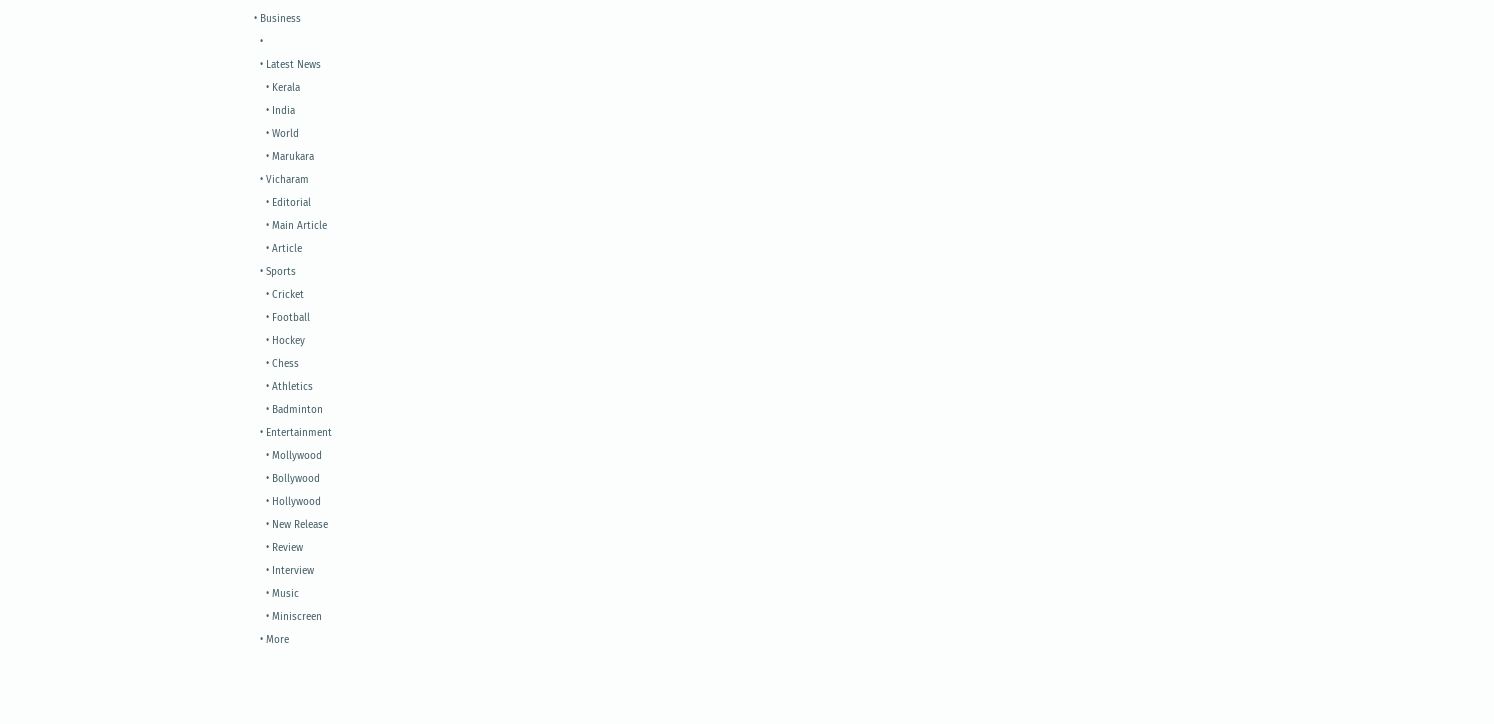• Business
  •
  • Latest News
    • Kerala
    • India
    • World
    • Marukara
  • Vicharam
    • Editorial
    • Main Article
    • Article
  • Sports
    • Cricket
    • Football
    • Hockey
    • Chess
    • Athletics
    • Badminton
  • Entertainment
    • Mollywood
    • Bollywood
    • Hollywood
    • New Release
    • Review
    • Interview
    • Music
    • Miniscreen
  • More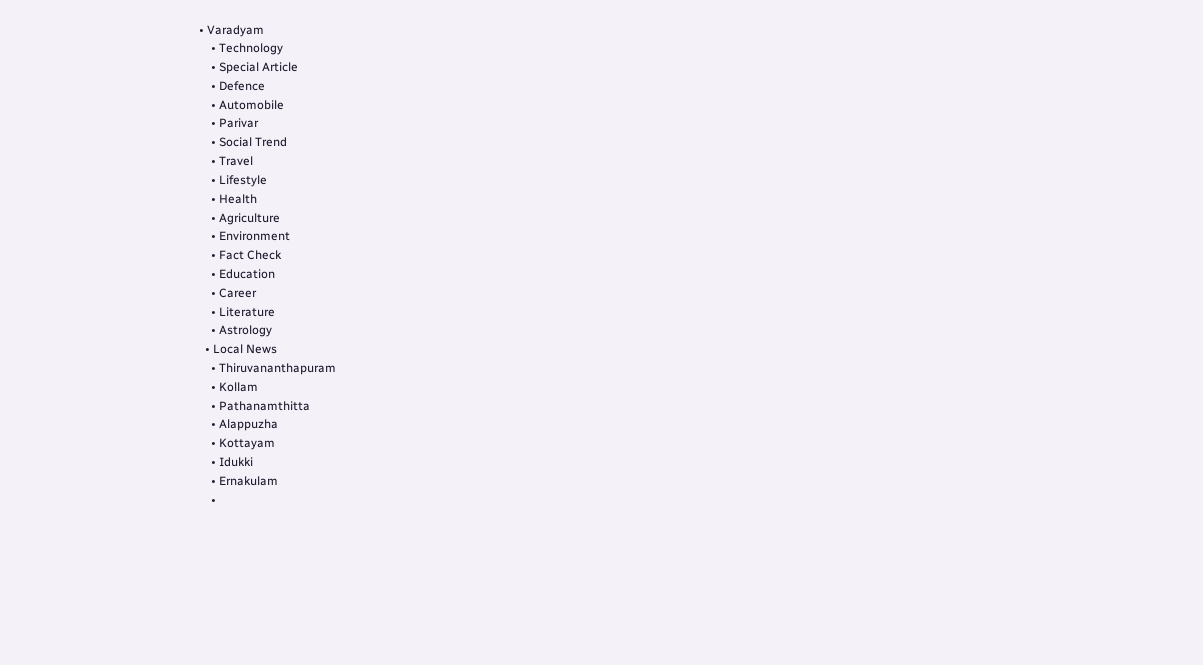• Varadyam
    • Technology
    • Special Article
    • Defence
    • Automobile
    • Parivar
    • Social Trend
    • Travel
    • Lifestyle
    • Health
    • Agriculture
    • Environment
    • Fact Check
    • Education
    • Career
    • Literature
    • Astrology
  • Local News
    • Thiruvananthapuram
    • Kollam
    • Pathanamthitta
    • Alappuzha
    • Kottayam
    • Idukki
    • Ernakulam
    •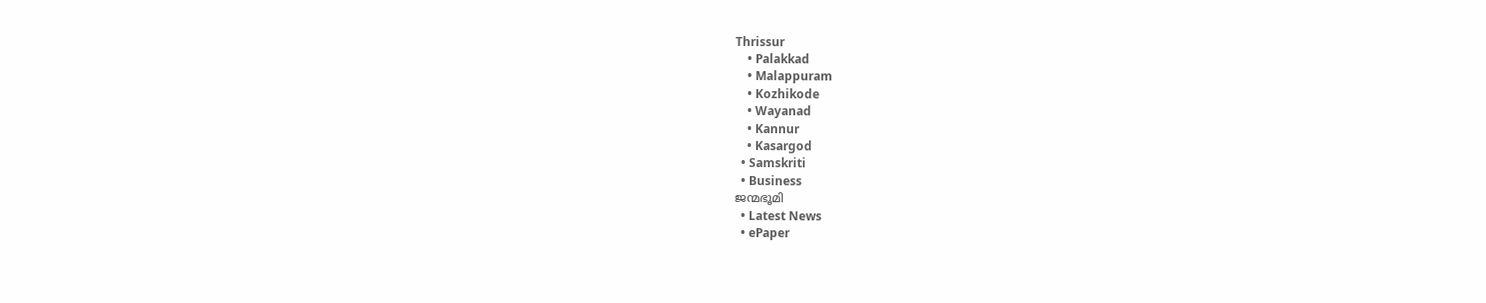Thrissur
    • Palakkad
    • Malappuram
    • Kozhikode
    • Wayanad
    • Kannur
    • Kasargod
  • Samskriti
  • Business
ജന്മഭൂമി
  • Latest News
  • ePaper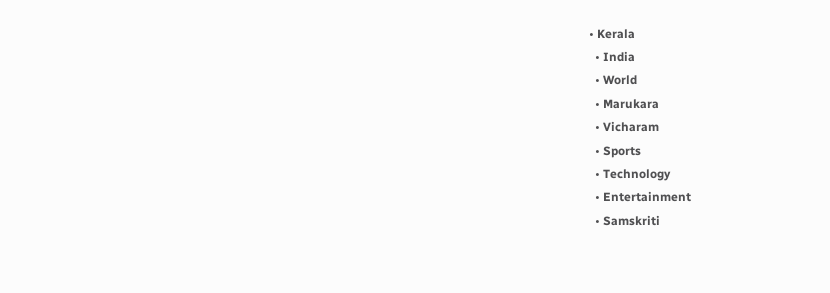• Kerala
  • India
  • World
  • Marukara
  • Vicharam
  • Sports
  • Technology
  • Entertainment
  • Samskriti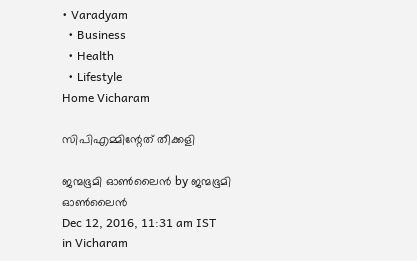• Varadyam
  • Business
  • Health
  • Lifestyle
Home Vicharam

സിപിഎമ്മിന്റേത് തീക്കളി

ജന്മഭൂമി ഓണ്‍ലൈന്‍ by ജന്മഭൂമി ഓണ്‍ലൈന്‍
Dec 12, 2016, 11:31 am IST
in Vicharam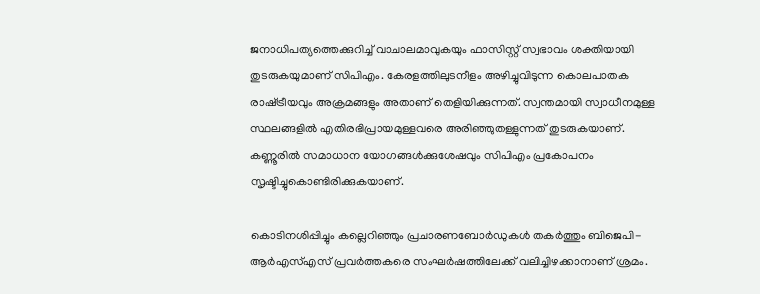ജനാധിപത്യത്തെക്കുറിച്ച് വാചാലമാവുകയും ഫാസിസ്റ്റ് സ്വഭാവം ശക്തിയായി തുടരുകയുമാണ് സിപിഎം. കേരളത്തിലുടനീളം അഴിച്ചുവിടുന്ന കൊലപാതക രാഷ്‌ട്രീയവും അക്രമങ്ങളും അതാണ് തെളിയിക്കുന്നത്. സ്വന്തമായി സ്വാധീനമുള്ള സ്ഥലങ്ങളില്‍ എതിരഭിപ്രായമുള്ളവരെ അരിഞ്ഞുതള്ളുന്നത് തുടരുകയാണ്. കണ്ണൂരില്‍ സമാധാന യോഗങ്ങള്‍ക്കുശേഷവും സിപിഎം പ്രകോപനം സൃഷ്ടിച്ചുകൊണ്ടിരിക്കുകയാണ്.

കൊടിനശിപ്പിച്ചും കല്ലെറിഞ്ഞും പ്രചാരണബോര്‍ഡുകള്‍ തകര്‍ത്തും ബിജെപി-ആര്‍എസ്എസ് പ്രവര്‍ത്തകരെ സംഘര്‍ഷത്തിലേക്ക് വലിച്ചിഴക്കാനാണ് ശ്രമം.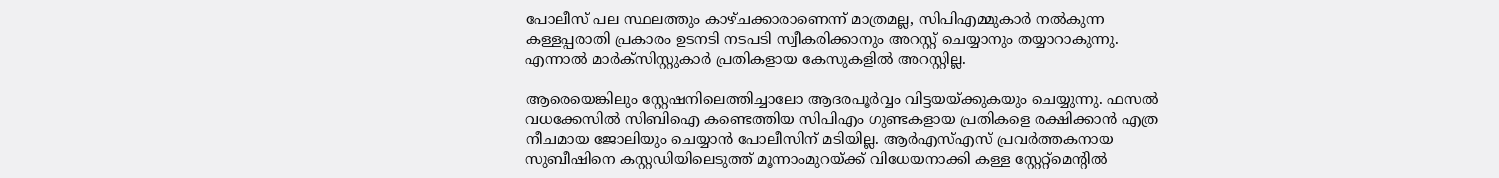പോലീസ് പല സ്ഥലത്തും കാഴ്ചക്കാരാണെന്ന് മാത്രമല്ല, സിപിഎമ്മുകാര്‍ നല്‍കുന്ന കള്ളപ്പരാതി പ്രകാരം ഉടനടി നടപടി സ്വീകരിക്കാനും അറസ്റ്റ് ചെയ്യാനും തയ്യാറാകുന്നു. എന്നാല്‍ മാര്‍ക്‌സിസ്റ്റുകാര്‍ പ്രതികളായ കേസുകളില്‍ അറസ്റ്റില്ല.

ആരെയെങ്കിലും സ്റ്റേഷനിലെത്തിച്ചാലോ ആദരപൂര്‍വ്വം വിട്ടയയ്‌ക്കുകയും ചെയ്യുന്നു. ഫസല്‍ വധക്കേസില്‍ സിബിഐ കണ്ടെത്തിയ സിപിഎം ഗുണ്ടകളായ പ്രതികളെ രക്ഷിക്കാന്‍ എത്ര നീചമായ ജോലിയും ചെയ്യാന്‍ പോലീസിന് മടിയില്ല. ആര്‍എസ്എസ് പ്രവര്‍ത്തകനായ സുബീഷിനെ കസ്റ്റഡിയിലെടുത്ത് മൂന്നാംമുറയ്‌ക്ക് വിധേയനാക്കി കള്ള സ്റ്റേറ്റ്‌മെന്റില്‍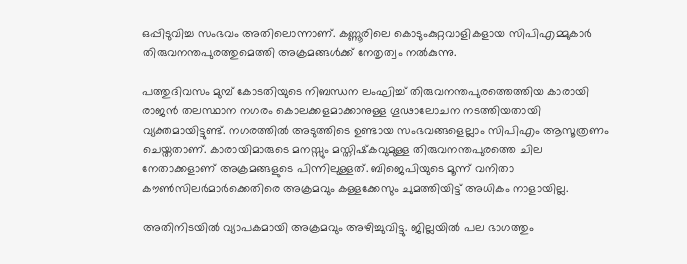ഒപ്പിടുവിച്ച സംഭവം അതിലൊന്നാണ്. കണ്ണൂരിലെ കൊടുംകുറ്റവാളികളായ സിപിഎമ്മുകാര്‍ തിരുവനന്തപുരത്തുമെത്തി അക്രമങ്ങള്‍ക്ക് നേതൃത്വം നല്‍കുന്നു.

പത്തുദിവസം മുമ്പ് കോടതിയുടെ നിബന്ധന ലംഘിച്ച് തിരുവനന്തപുരത്തെത്തിയ കാരായി രാജന്‍ തലസ്ഥാന നഗരം കൊലക്കളമാക്കാനുള്ള ഗൂഢാലോചന നടത്തിയതായി വ്യക്തമായിട്ടുണ്ട്. നഗരത്തില്‍ അടുത്തിടെ ഉണ്ടായ സംഭവങ്ങളെല്ലാം സിപിഎം ആസൂത്രണം ചെയ്തതാണ്. കാരായിമാരുടെ മനസ്സും മസ്തിഷ്‌കവുമുള്ള തിരുവനന്തപുരത്തെ ചില നേതാക്കളാണ് അക്രമങ്ങളുടെ പിന്നിലുള്ളത്. ബിജെപിയുടെ മൂന്ന് വനിതാ കൗണ്‍സിലര്‍മാര്‍ക്കെതിരെ അക്രമവും കള്ളക്കേസും ചുമത്തിയിട്ട് അധികം നാളായില്ല.

അതിനിടയില്‍ വ്യാപകമായി അക്രമവും അഴിച്ചുവിട്ടു. ജില്ലയില്‍ പല ഭാഗത്തും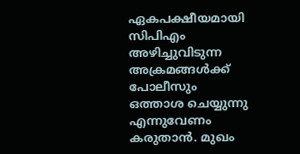ഏകപക്ഷീയമായി സിപിഎം അഴിച്ചുവിടുന്ന അക്രമങ്ങള്‍ക്ക് പോലീസും ഒത്താശ ചെയ്യുന്നു എന്നുവേണം കരുതാന്‍. മുഖം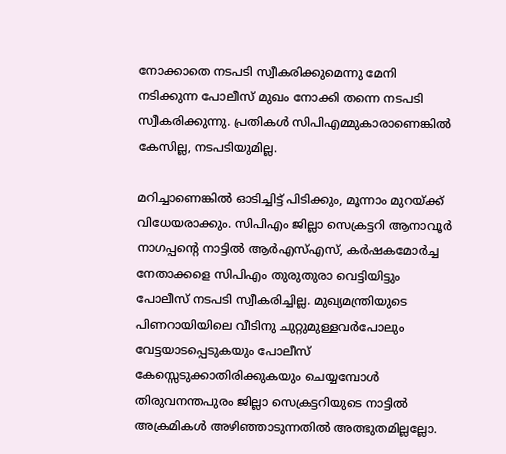നോക്കാതെ നടപടി സ്വീകരിക്കുമെന്നു മേനി നടിക്കുന്ന പോലീസ് മുഖം നോക്കി തന്നെ നടപടി സ്വീകരിക്കുന്നു. പ്രതികള്‍ സിപിഎമ്മുകാരാണെങ്കില്‍ കേസില്ല, നടപടിയുമില്ല.

മറിച്ചാണെങ്കില്‍ ഓടിച്ചിട്ട് പിടിക്കും, മൂന്നാം മുറയ്‌ക്ക് വിധേയരാക്കും. സിപിഎം ജില്ലാ സെക്രട്ടറി ആനാവൂര്‍ നാഗപ്പന്റെ നാട്ടില്‍ ആര്‍എസ്എസ്, കര്‍ഷകമോര്‍ച്ച നേതാക്കളെ സിപിഎം തുരുതുരാ വെട്ടിയിട്ടും പോലീസ് നടപടി സ്വീകരിച്ചില്ല. മുഖ്യമന്ത്രിയുടെ പിണറായിയിലെ വീടിനു ചുറ്റുമുള്ളവര്‍പോലും വേട്ടയാടപ്പെടുകയും പോലീസ് കേസ്സെടുക്കാതിരിക്കുകയും ചെയ്യമ്പോള്‍ തിരുവനന്തപുരം ജില്ലാ സെക്രട്ടറിയുടെ നാട്ടില്‍ അക്രമികള്‍ അഴിഞ്ഞാടുന്നതില്‍ അത്ഭുതമില്ലല്ലോ.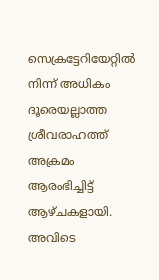സെക്രട്ടേറിയേറ്റില്‍ നിന്ന് അധികം ദൂരെയല്ലാത്ത ശ്രീവരാഹത്ത് അക്രമം ആരംഭിച്ചിട്ട് ആഴ്ചകളായി. അവിടെ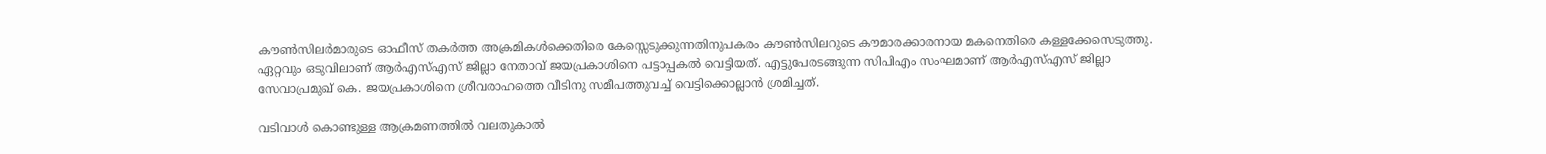കൗണ്‍സിലര്‍മാരുടെ ഓഫീസ് തകര്‍ത്ത അക്രമികള്‍ക്കെതിരെ കേസ്സെടുക്കുന്നതിനുപകരം കൗണ്‍സിലറുടെ കൗമാരക്കാരനായ മകനെതിരെ കള്ളക്കേസെടുത്തു. ഏറ്റവും ഒടുവിലാണ് ആര്‍എസ്എസ് ജില്ലാ നേതാവ് ജയപ്രകാശിനെ പട്ടാപ്പകല്‍ വെട്ടിയത്. എട്ടുപേരടങ്ങുന്ന സിപിഎം സംഘമാണ് ആര്‍എസ്എസ് ജില്ലാ സേവാപ്രമുഖ് കെ. ജയപ്രകാശിനെ ശ്രീവരാഹത്തെ വീടിനു സമീപത്തുവച്ച് വെട്ടിക്കൊല്ലാന്‍ ശ്രമിച്ചത്.

വടിവാള്‍ കൊണ്ടുള്ള ആക്രമണത്തില്‍ വലതുകാല്‍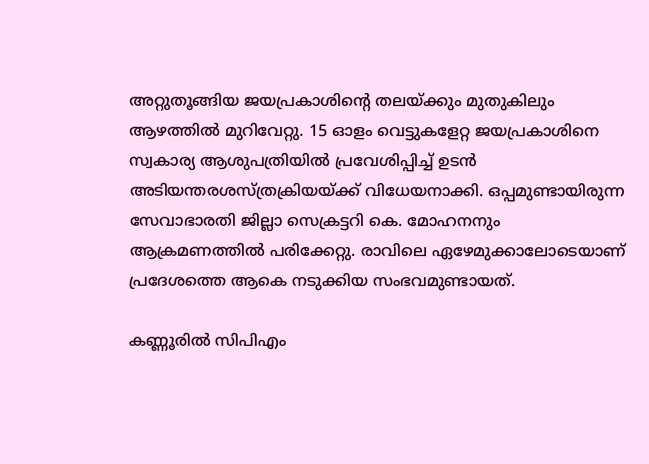അറ്റുതൂങ്ങിയ ജയപ്രകാശിന്റെ തലയ്‌ക്കും മുതുകിലും ആഴത്തില്‍ മുറിവേറ്റു. 15 ഓളം വെട്ടുകളേറ്റ ജയപ്രകാശിനെ സ്വകാര്യ ആശുപത്രിയില്‍ പ്രവേശിപ്പിച്ച് ഉടന്‍ അടിയന്തരശസ്ത്രക്രിയയ്‌ക്ക് വിധേയനാക്കി. ഒപ്പമുണ്ടായിരുന്ന സേവാഭാരതി ജില്ലാ സെക്രട്ടറി കെ. മോഹനനും ആക്രമണത്തില്‍ പരിക്കേറ്റു. രാവിലെ ഏഴേമുക്കാലോടെയാണ് പ്രദേശത്തെ ആകെ നടുക്കിയ സംഭവമുണ്ടായത്.

കണ്ണൂരില്‍ സിപിഎം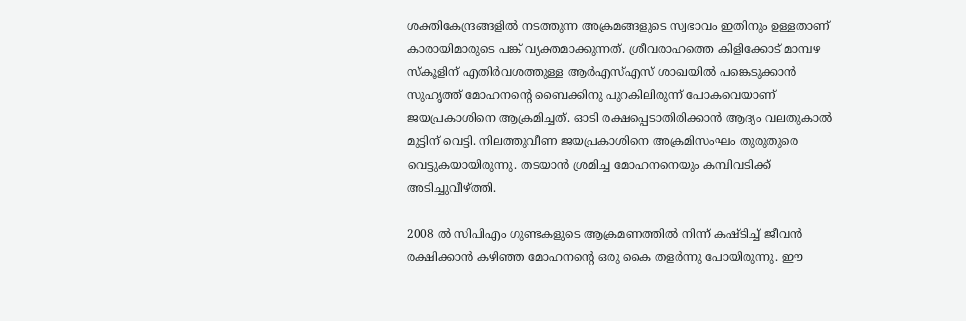ശക്തികേന്ദ്രങ്ങളില്‍ നടത്തുന്ന അക്രമങ്ങളുടെ സ്വഭാവം ഇതിനും ഉള്ളതാണ് കാരായിമാരുടെ പങ്ക് വ്യക്തമാക്കുന്നത്. ശ്രീവരാഹത്തെ കിളിക്കോട് മാമ്പഴ സ്‌കൂളിന് എതിര്‍വശത്തുള്ള ആര്‍എസ്എസ് ശാഖയില്‍ പങ്കെടുക്കാന്‍ സുഹൃത്ത് മോഹനന്റെ ബൈക്കിനു പുറകിലിരുന്ന് പോകവെയാണ് ജയപ്രകാശിനെ ആക്രമിച്ചത്. ഓടി രക്ഷപ്പെടാതിരിക്കാന്‍ ആദ്യം വലതുകാല്‍ മുട്ടിന് വെട്ടി. നിലത്തുവീണ ജയപ്രകാശിനെ അക്രമിസംഘം തുരുതുരെ വെട്ടുകയായിരുന്നു. തടയാന്‍ ശ്രമിച്ച മോഹനനെയും കമ്പിവടിക്ക് അടിച്ചുവീഴ്‌ത്തി.

2008 ല്‍ സിപിഎം ഗുണ്ടകളുടെ ആക്രമണത്തില്‍ നിന്ന് കഷ്ടിച്ച് ജീവന്‍ രക്ഷിക്കാന്‍ കഴിഞ്ഞ മോഹനന്റെ ഒരു കൈ തളര്‍ന്നു പോയിരുന്നു. ഈ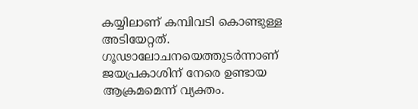കയ്യിലാണ് കമ്പിവടി കൊണ്ടുള്ള അടിയേറ്റത്. ഗൂഢാലോചനയെത്തുടര്‍ന്നാണ് ജയപ്രകാശിന് നേരെ ഉണ്ടായ ആക്രമമെന്ന് വ്യക്തം.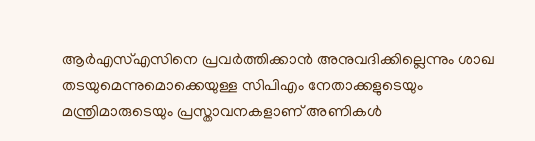ആര്‍എസ്എസിനെ പ്രവര്‍ത്തിക്കാന്‍ അനുവദിക്കില്ലെന്നും ശാഖ തടയുമെന്നുമൊക്കെയുള്ള സിപിഎം നേതാക്കളുടെയും മന്ത്രിമാരുടെയും പ്രസ്താവനകളാണ് അണികള്‍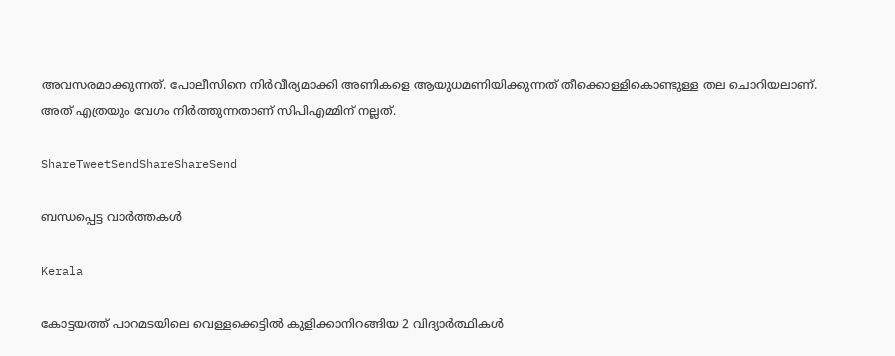അവസരമാക്കുന്നത്. പോലീസിനെ നിര്‍വീര്യമാക്കി അണികളെ ആയുധമണിയിക്കുന്നത് തീക്കൊള്ളികൊണ്ടുള്ള തല ചൊറിയലാണ്. അത് എത്രയും വേഗം നിര്‍ത്തുന്നതാണ് സിപിഎമ്മിന് നല്ലത്.

ShareTweetSendShareShareSend

ബന്ധപ്പെട്ട വാര്‍ത്തകള്‍

Kerala

കോട്ടയത്ത് പാറമടയിലെ വെള്ളക്കെട്ടില്‍ കുളിക്കാനിറങ്ങിയ 2 വിദ്യാര്‍ത്ഥികള്‍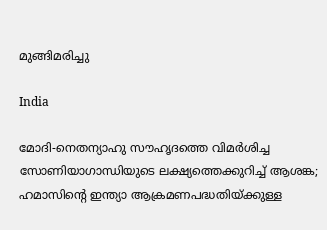മുങ്ങിമരിച്ചു

India

മോദി-നെതന്യാഹു സൗഹൃദത്തെ വിമര്‍ശിച്ച സോണിയാഗാന്ധിയുടെ ലക്ഷ്യത്തെക്കുറിച്ച് ആശങ്ക; ഹമാസിന്റെ ഇന്ത്യാ ആക്രമണപദ്ധതിയ്‌ക്കുള്ള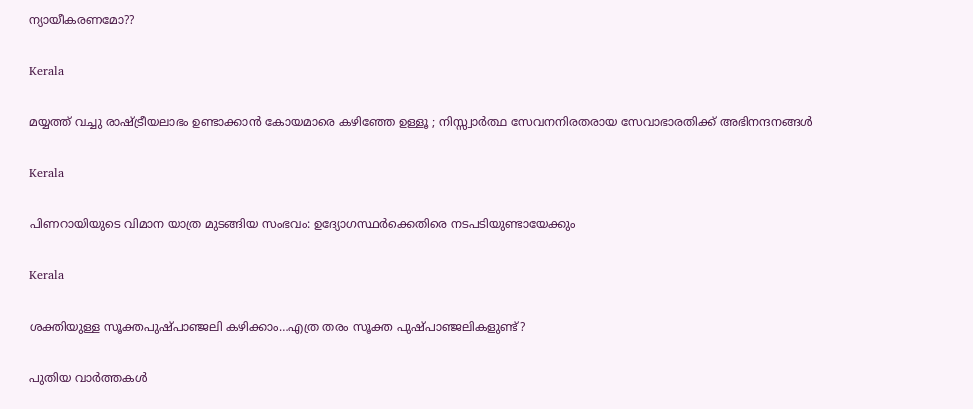ന്യായീകരണമോ??

Kerala

മയ്യത്ത് വച്ചു രാഷ്‌ട്രീയലാഭം ഉണ്ടാക്കാൻ കോയമാരെ കഴിഞ്ഞേ ഉള്ളൂ ; നിസ്സ്വാർത്ഥ സേവനനിരതരായ സേവാഭാരതിക്ക് അഭിനന്ദനങ്ങൾ

Kerala

പിണറായിയുടെ വിമാന യാത്ര മുടങ്ങിയ സംഭവം: ഉദ്യോഗസ്ഥര്‍ക്കെതിരെ നടപടിയുണ്ടായേക്കും

Kerala

ശക്തിയുള്ള സൂക്തപുഷ്പാഞ്ജലി കഴിക്കാം…എത്ര തരം സൂക്ത പുഷ്പാഞ്ജലികളുണ്ട്?

പുതിയ വാര്‍ത്തകള്‍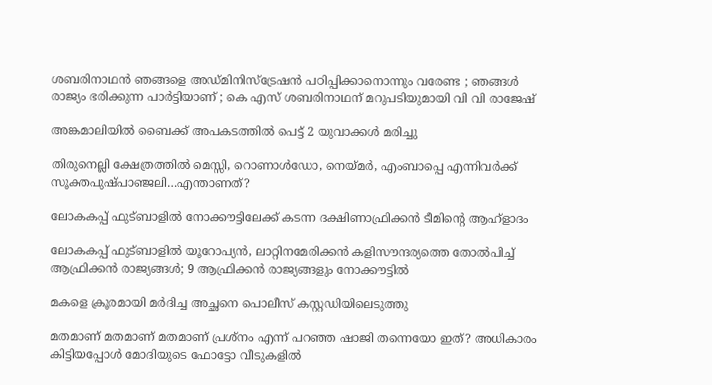ശബരിനാഥൻ ഞങ്ങളെ അഡ്മിനിസ്‌ട്രേഷൻ പഠിപ്പിക്കാനൊന്നും വരേണ്ട ; ഞങ്ങൾ രാജ്യം ഭരിക്കുന്ന പാർട്ടിയാണ് ; കെ എസ് ശബരിനാഥന് മറുപടിയുമായി വി വി രാജേഷ്

അങ്കമാലിയില്‍ ബൈക്ക് അപകടത്തില്‍ പെട്ട് 2 യുവാക്കള്‍ മരിച്ചു

തിരുനെല്ലി ക്ഷേത്രത്തില്‍ മെസ്സി, റൊണാള്‍ഡോ, നെയ്‌മര്‍, എംബാപ്പെ എന്നിവര്‍ക്ക് സൂക്തപുഷ്പാഞ്ജലി…എന്താണത്?

ലോകകപ്പ് ഫുട്ബാളില്‍ നോക്കൗട്ടിലേക്ക് കടന്ന ദക്ഷിണാഫ്രിക്കന്‍ ടീമിന്‍റെ ആഹ്ളാദം

ലോകകപ്പ് ഫുട്ബാളില്‍ യൂറോപ്യന്‍, ലാറ്റിനമേരിക്കന്‍ കളിസൗന്ദര്യത്തെ തോല്‍പിച്ച് ആഫ്രിക്കന്‍ രാജ്യങ്ങള്‍; 9 ആഫ്രിക്കന്‍ രാജ്യങ്ങളും നോക്കൗട്ടില്‍

മകളെ ക്രൂരമായി മര്‍ദിച്ച അച്ഛനെ പൊലീസ് കസ്റ്റഡിയിലെടുത്തു

മതമാണ് മതമാണ് മതമാണ് പ്രശ്നം എന്ന് പറഞ്ഞ ഷാജി തന്നെയോ ഇത്? അധികാരം കിട്ടിയപ്പോള്‍ മോദിയുടെ ഫോട്ടോ വീടുകളില്‍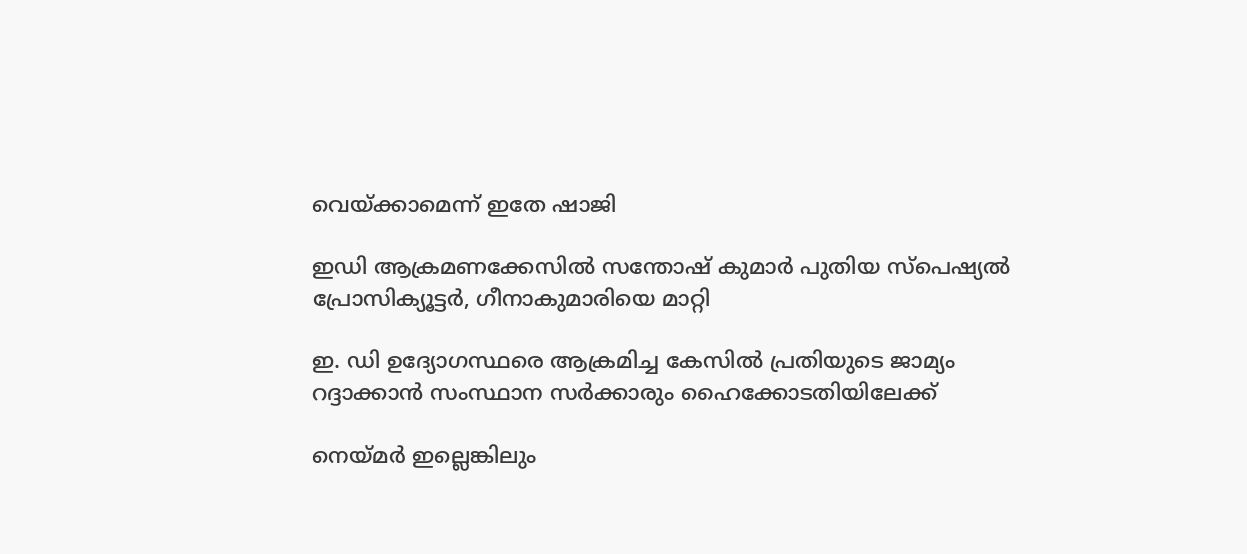വെയ്‌ക്കാമെന്ന് ഇതേ ഷാജി

ഇഡി ആക്രമണക്കേസില്‍ സന്തോഷ് കുമാര്‍ പുതിയ സ്‌പെഷ്യല്‍ പ്രോസിക്യൂട്ടര്‍, ഗീനാകുമാരിയെ മാറ്റി

ഇ. ഡി ഉദ്യോഗസ്ഥരെ ആക്രമിച്ച കേസില്‍ പ്രതിയുടെ ജാമ്യം റദ്ദാക്കാന്‍ സംസ്ഥാന സര്‍ക്കാരും ഹൈക്കോടതിയിലേക്ക്

നെയ്‌മര്‍ ഇല്ലെങ്കിലും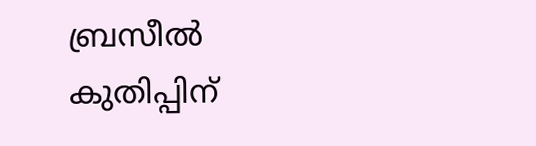ബ്രസീല്‍ കുതിപ്പിന്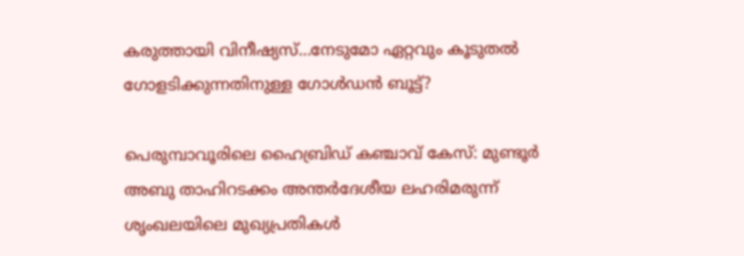കരുത്തായി വിനീഷ്യസ്…നേടുമോ ഏറ്റവും കൂടുതല്‍ ഗോളടിക്കുന്നതിനുള്ള ഗോള്‍ഡന്‍ ബൂട്ട്?

പെരുമ്പാവൂരിലെ ഹൈബ്രിഡ് കഞ്ചാവ് കേസ്: മുണ്ടൂർ അബു താഹിറടക്കം അന്തർദേശീയ ലഹരിമരുന്ന് ശൃംഖലയിലെ മുഖ്യപ്രതികൾ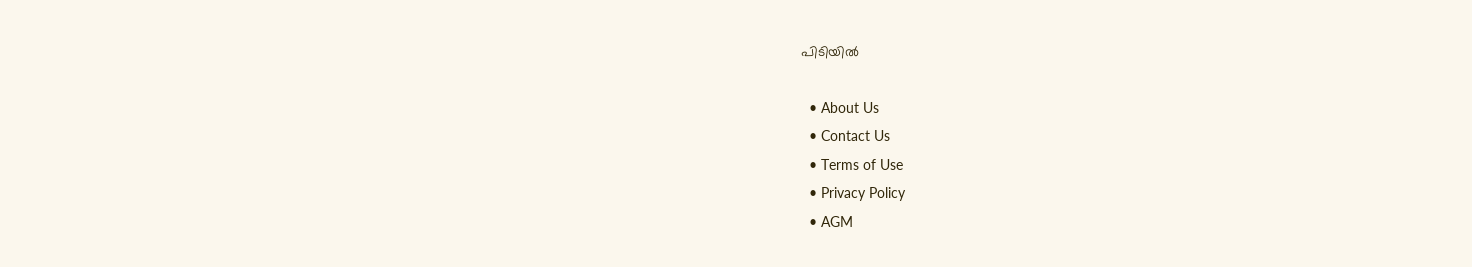പിടിയിൽ

  • About Us
  • Contact Us
  • Terms of Use
  • Privacy Policy
  • AGM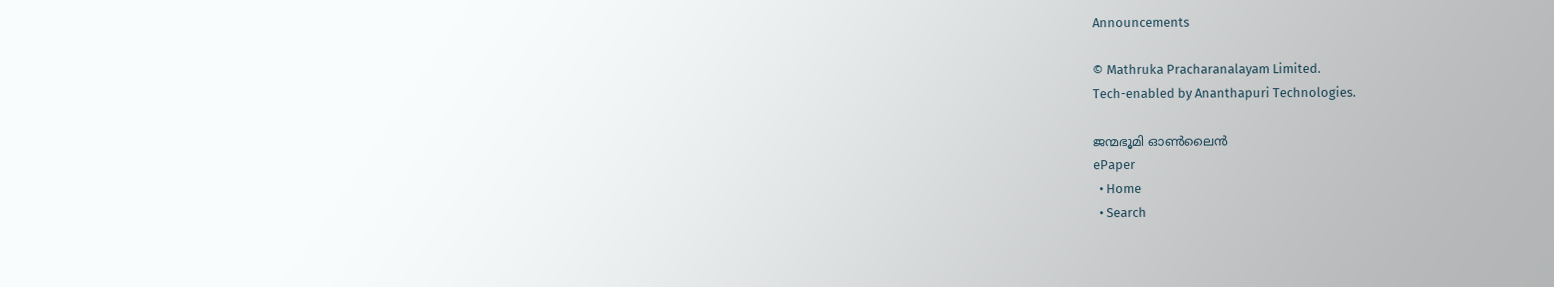Announcements

© Mathruka Pracharanalayam Limited.
Tech-enabled by Ananthapuri Technologies.

ജന്മഭൂമി ഓണ്‍ലൈന്‍
ePaper
  • Home
  • Search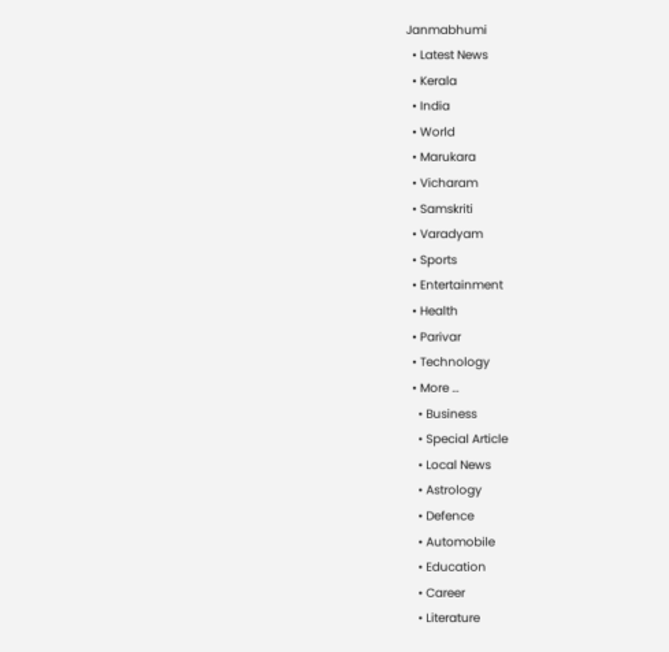Janmabhumi
  • Latest News
  • Kerala
  • India
  • World
  • Marukara
  • Vicharam
  • Samskriti
  • Varadyam
  • Sports
  • Entertainment
  • Health
  • Parivar
  • Technology
  • More …
    • Business
    • Special Article
    • Local News
    • Astrology
    • Defence
    • Automobile
    • Education
    • Career
    • Literature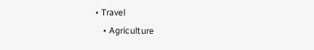• Travel
    • Agriculture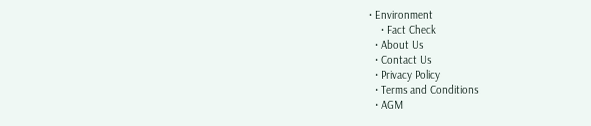• Environment
    • Fact Check
  • About Us
  • Contact Us
  • Privacy Policy
  • Terms and Conditions
  • AGM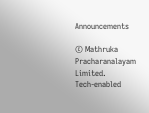Announcements

© Mathruka Pracharanalayam Limited.
Tech-enabled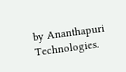by Ananthapuri Technologies.